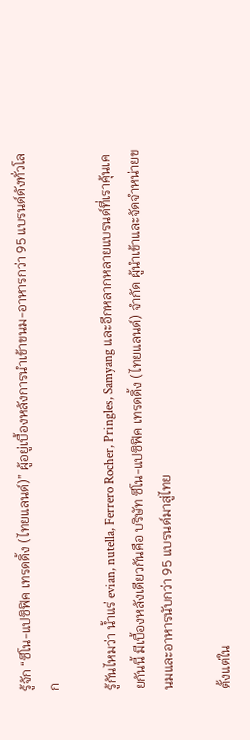รู้จัก “ซีโน-แปซิฟิค เทรดดิ้ง (ไทยแลนด์)” ผู้อยู่เบื้องหลังการนำเข้าขนม-อาหารกว่า 95 แบรนด์ดังทั่วโลก

รู้กันไหมว่า น้ำแร่ evian, nutella, Ferrero Rocher, Pringles, Samyang และอีกหลากหลายแบรนด์ที่เราคุ้นเคยกันนี้ มีเบื้องหลังเดียวกันคือ บริษัท ซีโน-แปซิฟิค เทรดดิ้ง (ไทยแลนด์) จำกัด ผู้นำเข้าและจัดจำหน่ายขนมและอาหารนับกว่า 95 แบรนด์มาสู่ไทย

ตั้งแต่ใน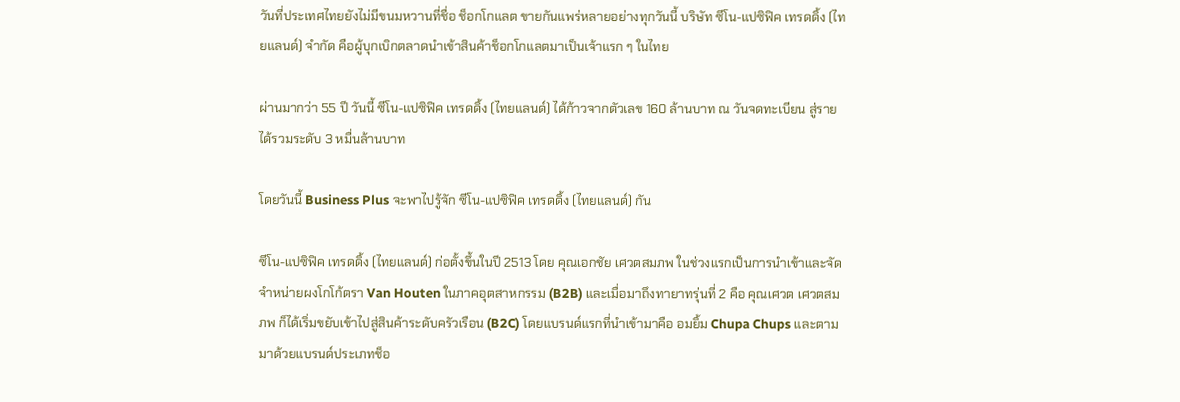วันที่ประเทศไทยยังไม่มีขนมหวานที่ชื่อ ช็อกโกแลต ขายกันแพร่หลายอย่างทุกวันนี้ บริษัท ซีโน-แปซิฟิค เทรดดิ้ง (ไทยแลนด์) จำกัด คือผู้บุกเบิกตลาดนำเข้าสินค้าช็อกโกแลตมาเป็นเจ้าแรก ๆ ในไทย

ผ่านมากว่า 55 ปี วันนี้ ซีโน-แปซิฟิค เทรดดิ้ง (ไทยแลนด์) ได้ก้าวจากตัวเลข 160 ล้านบาท ณ วันจดทะเบียน สู่รายได้รวมระดับ 3 หมื่นล้านบาท

โดยวันนี้ Business Plus จะพาไปรู้จัก ซีโน-แปซิฟิค เทรดดิ้ง (ไทยแลนด์) กัน

ซีโน-แปซิฟิค เทรดดิ้ง (ไทยแลนด์) ก่อตั้งขึ้นในปี 2513 โดย คุณเอกชัย เศวตสมภพ ในช่วงแรกเป็นการนำเข้าและจัดจำหน่ายผงโกโก้ตรา Van Houten ในภาคอุตสาหกรรม (B2B) และเมื่อมาถึงทายาทรุ่นที่ 2 คือ คุณเศวต เศวตสมภพ ก็ได้เริ่มขยับเข้าไปสู่สินค้าระดับครัวเรือน (B2C) โดยแบรนด์แรกที่นำเข้ามาคือ อมยิ้ม Chupa Chups และตามมาด้วยแบรนด์ประเภทช็อ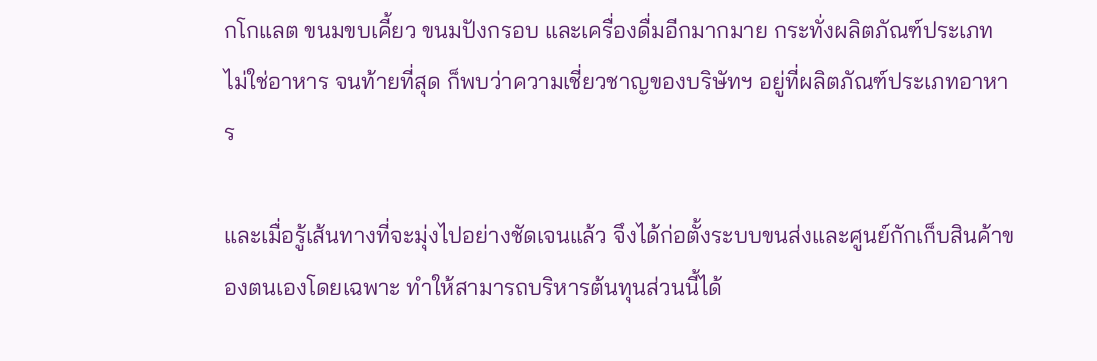กโกแลต ขนมขบเคี้ยว ขนมปังกรอบ และเครื่องดื่มอีกมากมาย กระทั่งผลิตภัณฑ์ประเภทไม่ใช่อาหาร จนท้ายที่สุด ก็พบว่าความเชี่ยวชาญของบริษัทฯ อยู่ที่ผลิตภัณฑ์ประเภทอาหาร

และเมื่อรู้เส้นทางที่จะมุ่งไปอย่างชัดเจนแล้ว จึงได้ก่อตั้งระบบขนส่งและศูนย์กักเก็บสินค้าของตนเองโดยเฉพาะ ทำให้สามารถบริหารต้นทุนส่วนนี้ได้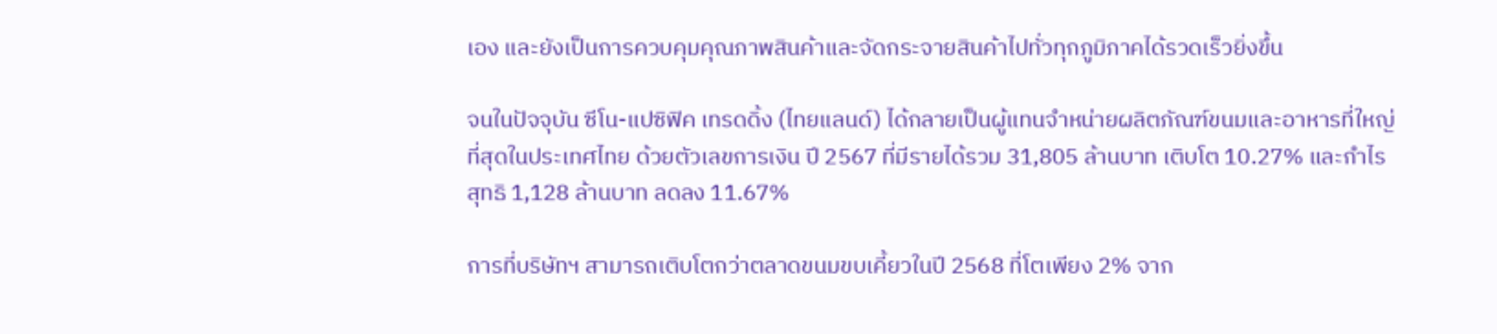เอง และยังเป็นการควบคุมคุณภาพสินค้าและจัดกระจายสินค้าไปทั่วทุกภูมิภาคได้รวดเร็วยิ่งขึ้น

จนในปัจจุบัน ซีโน-แปซิฟิค เทรดดิ้ง (ไทยแลนด์) ได้กลายเป็นผู้แทนจำหน่ายผลิตภัณฑ์ขนมและอาหารที่ใหญ่ที่สุดในประเทศไทย ด้วยตัวเลขการเงิน ปี 2567 ที่มีรายได้รวม 31,805 ล้านบาท เติบโต 10.27% และกำไรสุทธิ 1,128 ล้านบาท ลดลง 11.67%

การที่บริษัทฯ สามารถเติบโตกว่าตลาดขนมขบเคี้ยวในปี 2568 ที่โตเพียง 2% จาก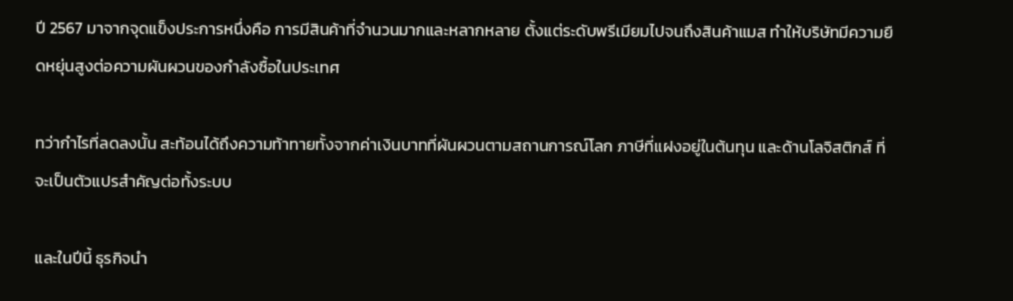ปี 2567 มาจากจุดแข็งประการหนึ่งคือ การมีสินค้าที่จำนวนมากและหลากหลาย ตั้งแต่ระดับพรีเมียมไปจนถึงสินค้าแมส ทำให้บริษัทมีความยืดหยุ่นสูงต่อความผันผวนของกำลังซื้อในประเทศ

ทว่ากำไรที่ลดลงนั้น สะท้อนได้ถึงความท้าทายทั้งจากค่าเงินบาทที่ผันผวนตามสถานการณ์โลก ภาษีที่แฝงอยู่ในต้นทุน และด้านโลจิสติกส์ ที่จะเป็นตัวแปรสำคัญต่อทั้งระบบ

และในปีนี้ ธุรกิจนำ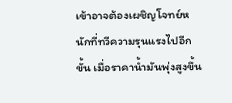เข้าอาจต้องเผชิญโจทย์หนักที่ทวีความรุนแรงไปอีกขั้น เมื่อราคาน้ำมันพุ่งสูงขึ้น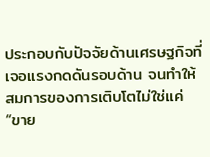ประกอบกับปัจจัยด้านเศรษฐกิจที่เจอแรงกดดันรอบด้าน จนทำให้สมการของการเติบโตไม่ใช่แค่ “ขาย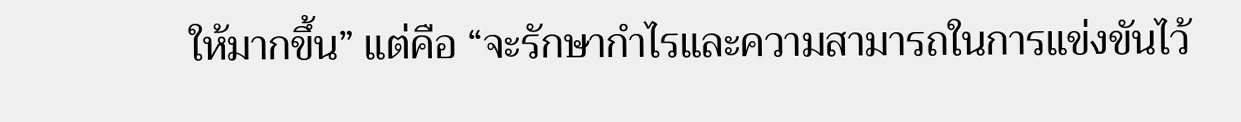ให้มากขึ้น” แต่คือ “จะรักษากำไรและความสามารถในการแข่งขันไว้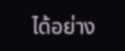ได้อย่าง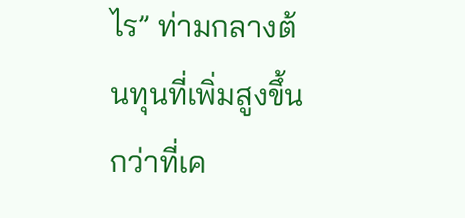ไร” ท่ามกลางต้นทุนที่เพิ่มสูงขึ้นกว่าที่เค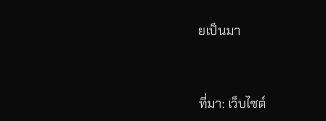ยเป็นมา



ที่มา: เว็บไซต์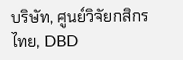บริษัท, ศูนย์วิจัยกสิกรไทย, DBD